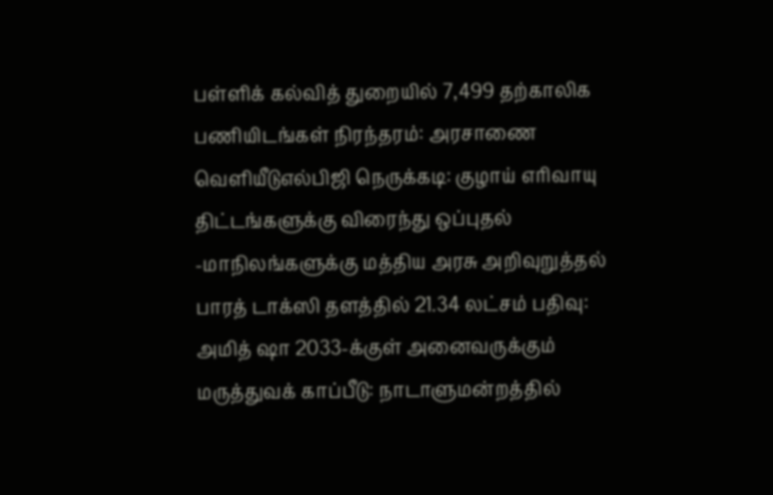பள்ளிக் கல்வித் துறையில் 7,499 தற்காலிக பணியிடங்கள் நிரந்தரம்: அரசாணை வெளியீடுஎல்பிஜி நெருக்கடி: குழாய் எரிவாயு திட்டங்களுக்கு விரைந்து ஒப்புதல் -மாநிலங்களுக்கு மத்திய அரசு அறிவுறுத்தல் பாரத் டாக்ஸி தளத்தில் 21.34 லட்சம் பதிவு: அமித் ஷா 2033-க்குள் அனைவருக்கும் மருத்துவக் காப்பீடு: நாடாளுமன்றத்தில்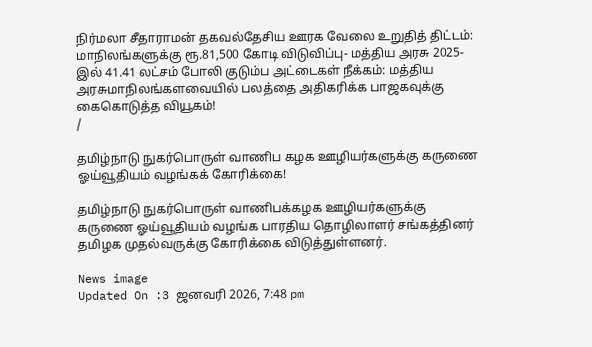நிர்மலா சீதாராமன் தகவல்தேசிய ஊரக வேலை உறுதித் திட்டம்: மாநிலங்களுக்கு ரூ.81,500 கோடி விடுவிப்பு- மத்திய அரசு 2025-இல் 41.41 லட்சம் போலி குடும்ப அட்டைகள் நீக்கம்: மத்திய அரசுமாநிலங்களவையில் பலத்தை அதிகரிக்க பாஜகவுக்கு கைகொடுத்த வியூகம்!
/

தமிழ்நாடு நுகர்பொருள் வாணிப கழக ஊழியர்களுக்கு கருணை ஓய்வூதியம் வழங்கக் கோரிக்கை!

தமிழ்நாடு நுகர்பொருள் வாணிபக்கழக ஊழியர்களுக்கு கருணை ஓய்வூதியம் வழங்க பாரதிய தொழிலாளர் சங்கத்தினர் தமிழக முதல்வருக்கு கோரிக்கை விடுத்துள்ளனர்.

News image
Updated On :3 ஜனவரி 2026, 7:48 pm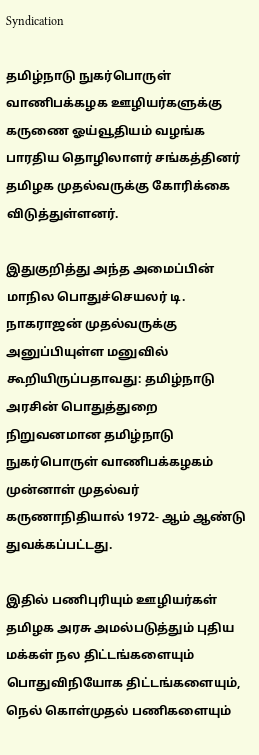Syndication

தமிழ்நாடு நுகர்பொருள் வாணிபக்கழக ஊழியர்களுக்கு கருணை ஓய்வூதியம் வழங்க பாரதிய தொழிலாளர் சங்கத்தினர் தமிழக முதல்வருக்கு கோரிக்கை விடுத்துள்ளனர்.

இதுகுறித்து அந்த அமைப்பின் மாநில பொதுச்செயலர் டி. நாகராஜன் முதல்வருக்கு அனுப்பியுள்ள மனுவில் கூறியிருப்பதாவது: தமிழ்நாடு அரசின் பொதுத்துறை நிறுவனமான தமிழ்நாடு நுகர்பொருள் வாணிபக்கழகம் முன்னாள் முதல்வர் கருணாநிதியால் 1972- ஆம் ஆண்டு துவக்கப்பட்டது.

இதில் பணிபுரியும் ஊழியர்கள் தமிழக அரசு அமல்படுத்தும் புதிய மக்கள் நல திட்டங்களையும் பொதுவிநியோக திட்டங்களையும், நெல் கொள்முதல் பணிகளையும்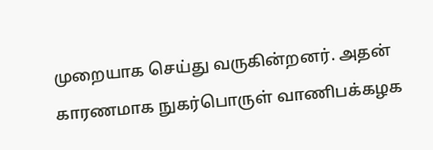முறையாக செய்து வருகின்றனர். அதன் காரணமாக நுகர்பொருள் வாணிபக்கழக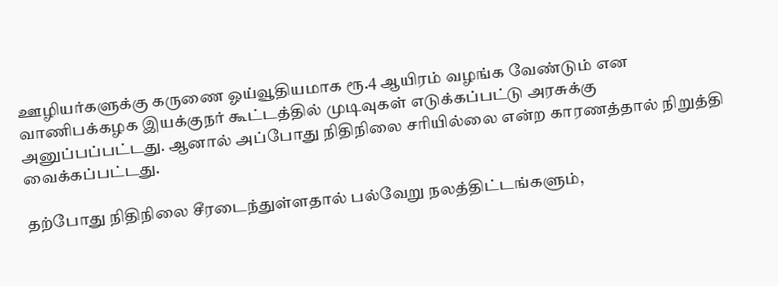ஊழியர்களுக்கு கருணை ஓய்வூதியமாக ரூ.4 ஆயிரம் வழங்க வேண்டும் என வாணிபக்கழக இயக்குநர் கூட்டத்தில் முடிவுகள் எடுக்கப்பட்டு அரசுக்கு அனுப்பப்பட்டது. ஆனால் அப்போது நிதிநிலை சரியில்லை என்ற காரணத்தால் நிறுத்தி வைக்கப்பட்டது.

தற்போது நிதிநிலை சீரடைந்துள்ளதால் பல்வேறு நலத்திட்டங்களும்,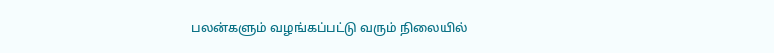பலன்களும் வழங்கப்பட்டு வரும் நிலையில்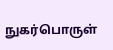நுகர்பொருள்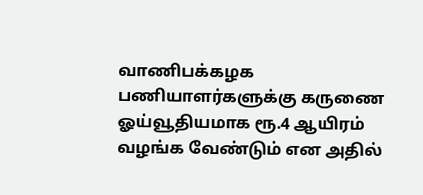வாணிபக்கழக பணியாளர்களுக்கு கருணை ஓய்வூதியமாக ரூ.4 ஆயிரம் வழங்க வேண்டும் என அதில்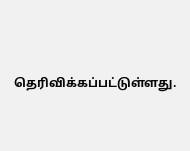தெரிவிக்கப்பட்டுள்ளது.